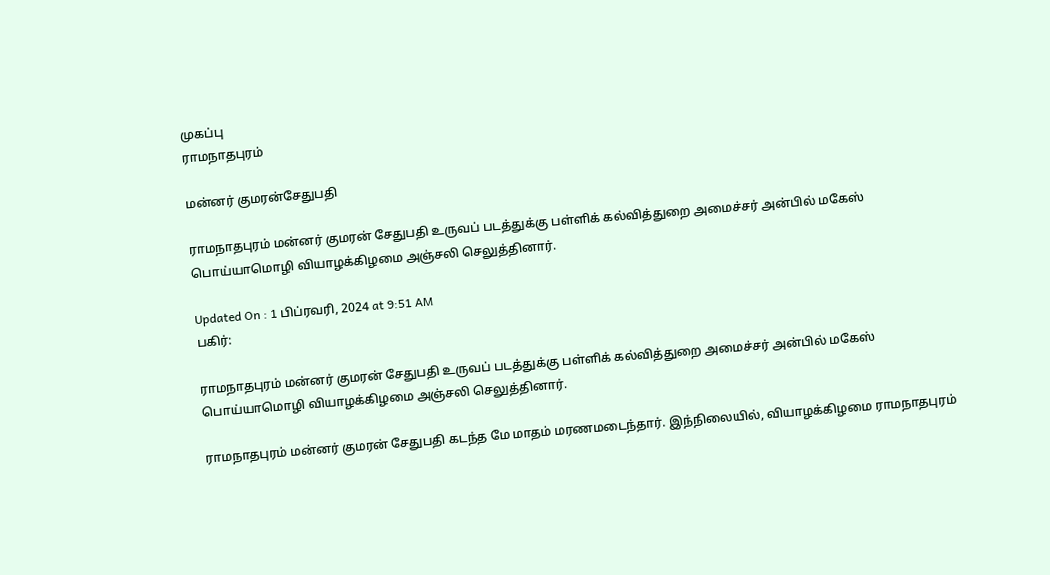முகப்பு
ராமநாதபுரம்

மன்னர் குமரன்சேதுபதி

ராமநாதபுரம் மன்னர் குமரன் சேதுபதி உருவப் படத்துக்கு பள்ளிக் கல்வித்துறை அமைச்சர் அன்பில் மகேஸ் பொய்யாமொழி வியாழக்கிழமை அஞ்சலி செலுத்தினார்.

Updated On : 1 பிப்ரவரி, 2024 at 9:51 AM
பகிர்:

ராமநாதபுரம் மன்னர் குமரன் சேதுபதி உருவப் படத்துக்கு பள்ளிக் கல்வித்துறை அமைச்சர் அன்பில் மகேஸ் பொய்யாமொழி வியாழக்கிழமை அஞ்சலி செலுத்தினார்.

ராமநாதபுரம் மன்னர் குமரன் சேதுபதி கடந்த மே மாதம் மரணமடைந்தார். இந்நிலையில், வியாழக்கிழமை ராமநாதபுரம்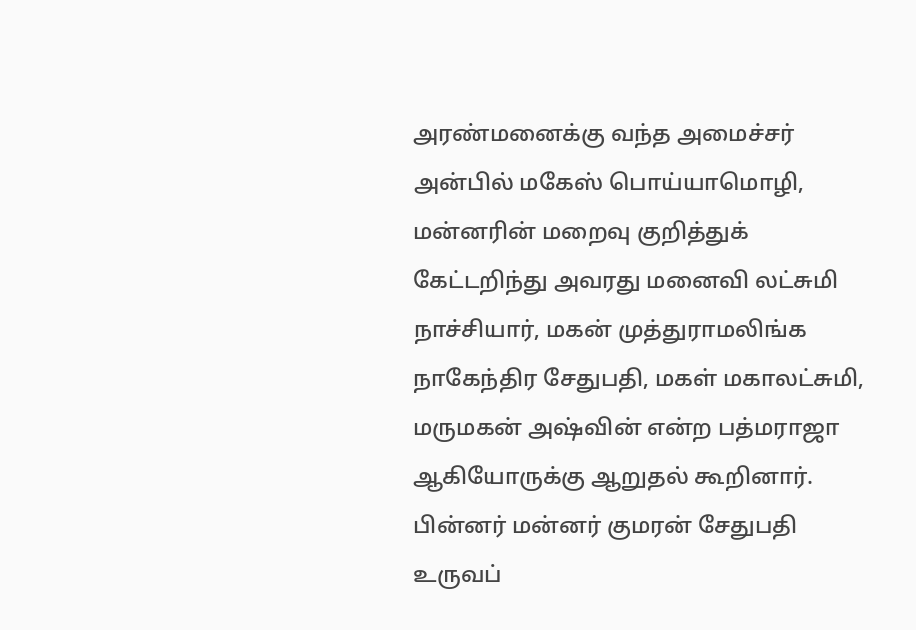அரண்மனைக்கு வந்த அமைச்சர் அன்பில் மகேஸ் பொய்யாமொழி, மன்னரின் மறைவு குறித்துக் கேட்டறிந்து அவரது மனைவி லட்சுமி நாச்சியார், மகன் முத்துராமலிங்க நாகேந்திர சேதுபதி, மகள் மகாலட்சுமி, மருமகன் அஷ்வின் என்ற பத்மராஜா ஆகியோருக்கு ஆறுதல் கூறினார். பின்னர் மன்னர் குமரன் சேதுபதி உருவப்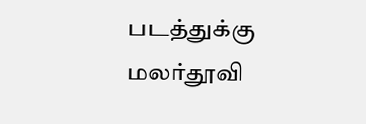படத்துக்கு மலர்தூவி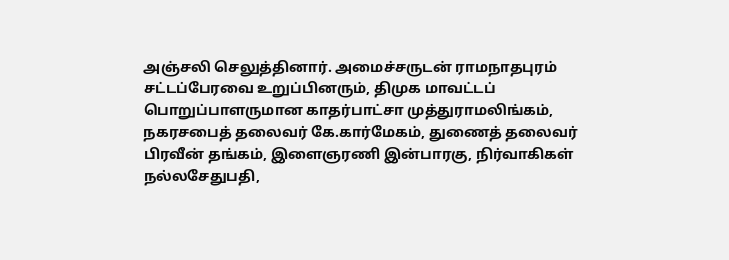அஞ்சலி செலுத்தினார். அமைச்சருடன் ராமநாதபுரம் சட்டப்பேரவை உறுப்பினரும், திமுக மாவட்டப் பொறுப்பாளருமான காதர்பாட்சா முத்துராமலிங்கம், நகரசபைத் தலைவர் கே.கார்மேகம், துணைத் தலைவர் பிரவீன் தங்கம், இளைஞரணி இன்பாரகு, நிர்வாகிகள் நல்லசேதுபதி,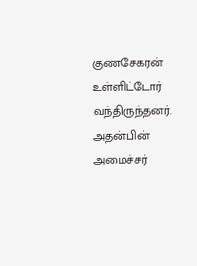குணசேகரன் உள்ளிட்டோர் வந்திருந்தனர். அதன்பின் அமைச்சர்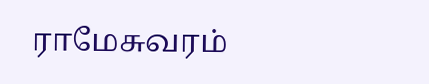ராமேசுவரம்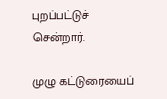புறப்பட்டுச் சென்றார்.

முழு கட்டுரையைப்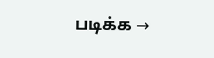படிக்க →